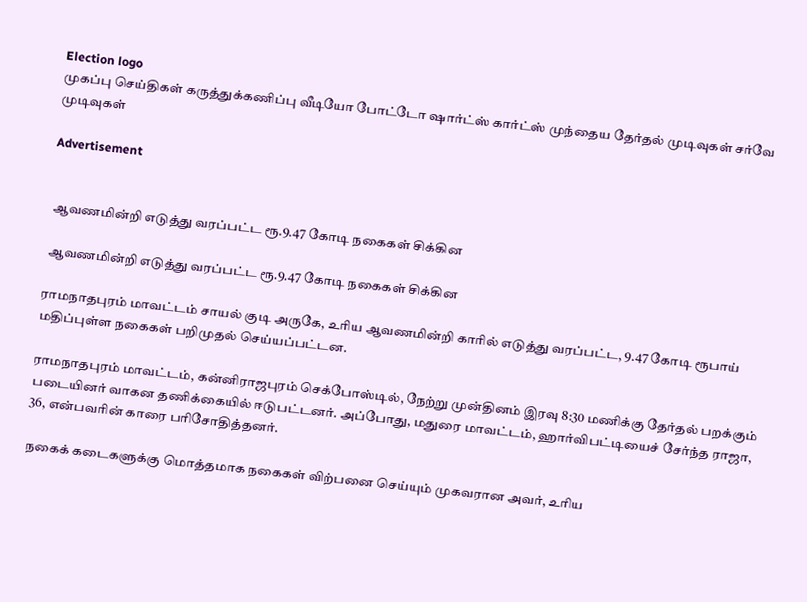Election logo
முகப்பு செய்திகள் கருத்துக்கணிப்பு வீடியோ போட்டோ ஷார்ட்ஸ் கார்ட்ஸ் முந்தைய தேர்தல் முடிவுகள் சர்வே முடிவுகள்

Advertisement


 ஆவணமின்றி எடுத்து வரப்பட்ட ரூ.9.47 கோடி நகைகள் சிக்கின

 ஆவணமின்றி எடுத்து வரப்பட்ட ரூ.9.47 கோடி நகைகள் சிக்கின

ராமநாதபுரம் மாவட்டம் சாயல் குடி அருகே, உரிய ஆவணமின்றி காரில் எடுத்து வரப்பட்ட, 9.47 கோடி ரூபாய் மதிப்புள்ள நகைகள் பறிமுதல் செய்யப்பட்டன.

ராமநாதபுரம் மாவட்டம், கன்னிராஜபுரம் செக்போஸ்டில், நேற்று முன்தினம் இரவு 8:30 மணிக்கு தேர்தல் பறக்கும் படையினர் வாகன தணிக்கையில் ஈடுபட்டனர். அப்போது, மதுரை மாவட்டம், ஹார்விபட்டியைச் சேர்ந்த ராஜா, 36, என்பவரின் காரை பரிசோதித்தனர்.

நகைக் கடைகளுக்கு மொத்தமாக நகைகள் விற்பனை செய்யும் முகவரான அவர், உரிய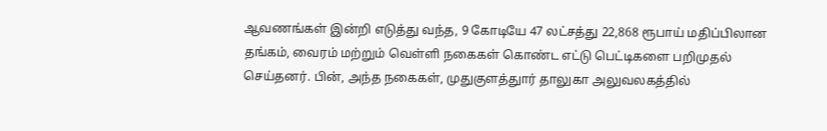ஆவணங்கள் இன்றி எடுத்து வந்த, 9 கோடியே 47 லட்சத்து 22,868 ரூபாய் மதிப்பிலான தங்கம், வைரம் மற்றும் வெள்ளி நகைகள் கொண்ட எட்டு பெட்டிகளை பறிமுதல் செய்தனர். பின், அந்த நகைகள், முதுகுளத்துார் தாலுகா அலுவலகத்தில்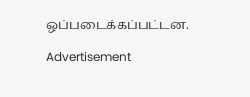ஒப்படைக்கப்பட்டன.

Advertisement